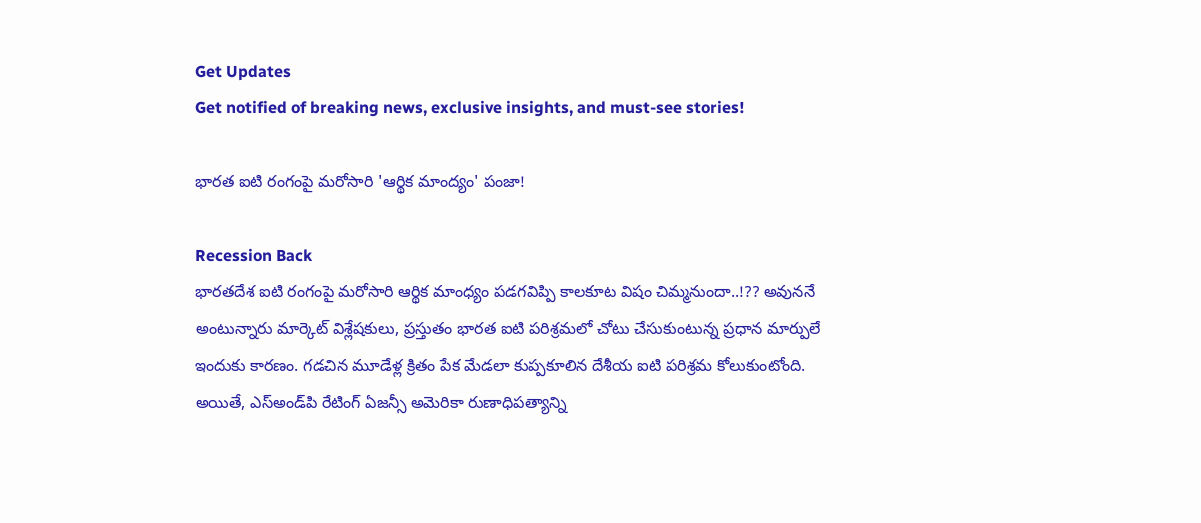Get Updates
Get notified of breaking news, exclusive insights, and must-see stories!

భారత ఐటి రంగంపై మరోసారి 'ఆర్థిక మాంద్యం' పంజా!

Recession Back
భారతదేశ ఐటి రంగంపై మరోసారి ఆర్థిక మాంధ్యం పడగవిప్పి కాలకూట విషం చిమ్మనుందా..!?? అవుననే అంటున్నారు మార్కెట్ విశ్లేషకులు, ప్రస్తుతం భారత ఐటి పరిశ్రమలో చోటు చేసుకుంటున్న ప్రధాన మార్పులే ఇందుకు కారణం. గడచిన మూడేళ్ల క్రితం పేక మేడలా కుప్పకూలిన దేశీయ ఐటి పరిశ్రమ కోలుకుంటోంది. అయితే, ఎస్‌అండ్‌పి రేటింగ్‌ ఏజన్సీ అమెరికా రుణాధిపత్యాన్ని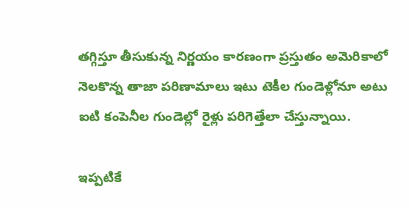తగ్గిస్తూ తీసుకున్న నిర్ణయం కారణంగా ప్రస్తుతం అమెరికాలో నెలకొన్న తాజా పరిణామాలు ఇటు టెకీల గుండెళ్లోనూ అటు ఐటి కంపెనీల గుండెల్లో రైళ్లు పరిగెత్తేలా చేస్తున్నాయి.

ఇప్పటికే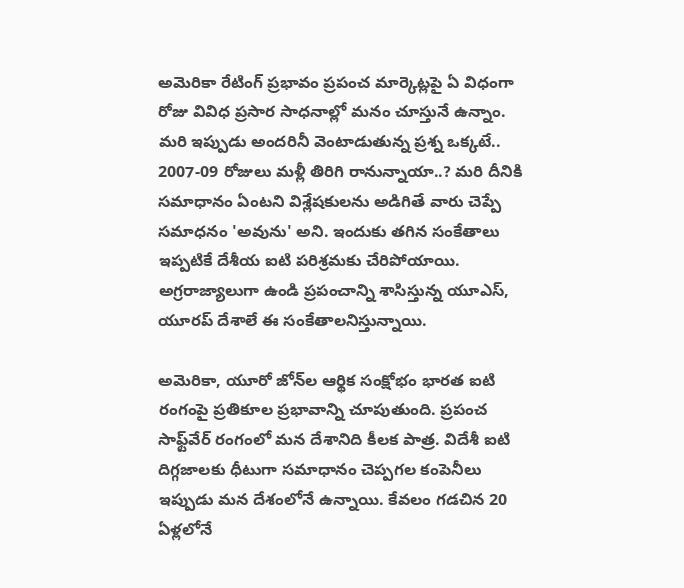అమెరికా రేటింగ్ ప్రభావం ప్రపంచ మార్కెట్లపై ఏ విధంగా రోజు వివిధ ప్రసార సాధనాల్లో మనం చూస్తునే ఉన్నాం. మరి ఇప్పుడు అందరినీ వెంటాడుతున్న ప్రశ్న ఒక్కటే.. 2007-09 రోజులు మళ్లీ తిరిగి రానున్నాయా..? మరి దీనికి సమాధానం ఏంటని విశ్లేషకులను అడిగితే వారు చెప్పే సమాధనం 'అవును' అని. ఇందుకు తగిన సంకేతాలు ఇప్పటికే దేశీయ ఐటి పరిశ్రమకు చేరిపోయాయి. అగ్రరాజ్యాలుగా ఉండి ప్రపంచాన్ని శాసిస్తున్న యూఎస్‌, యూరప్‌ దేశాలే ఈ సంకేతాలనిస్తున్నాయి.

అమెరికా, యూరో జోన్‌ల ఆర్థిక సంక్షోభం భారత ఐటి రంగంపై ప్రతికూల ప్రభావాన్ని చూపుతుంది. ప్రపంచ సాఫ్ట్‌వేర్‌ రంగంలో మన దేశానిది కీలక పాత్ర. విదేశీ ఐటి దిగ్గజాలకు ధీటుగా సమాధానం చెప్పగల కంపెనీలు ఇప్పుడు మన దేశంలోనే ఉన్నాయి. కేవలం గడచిన 20 ఏళ్లలోనే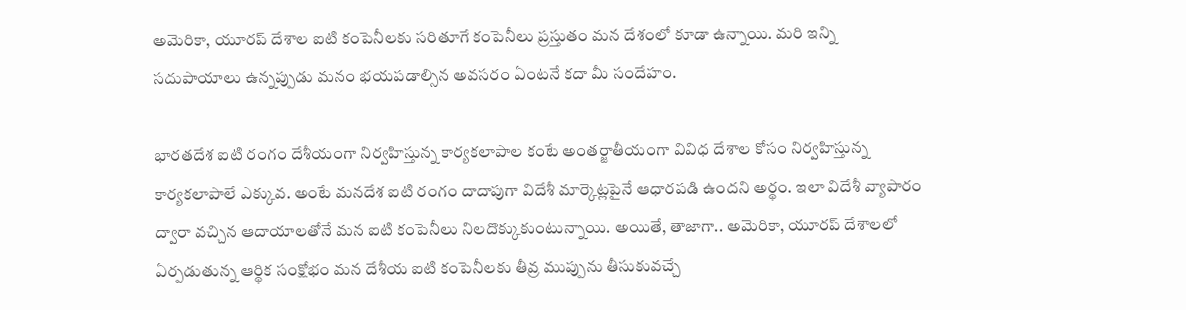అమెరికా, యూరప్ దేశాల ఐటి కంపెనీలకు సరితూగే కంపెనీలు ప్రస్తుతం మన దేశంలో కూడా ఉన్నాయి. మరి ఇన్ని సదుపాయాలు ఉన్నప్పుడు మనం భయపడాల్సిన అవసరం ఏంటనే కదా మీ సందేహం.

భారతదేశ ఐటి రంగం దేశీయంగా నిర్వహిస్తున్న కార్యకలాపాల కంటే అంతర్జాతీయంగా వివిధ దేశాల కోసం నిర్వహిస్తున్న కార్యకలాపాలే ఎక్కువ. అంటే మనదేశ ఐటి రంగం దాదాపుగా విదేశీ మార్కెట్లపైనే ఆధారపడి ఉందని అర్థం. ఇలా విదేశీ వ్యాపారం ద్వారా వచ్చిన ఆదాయాలతోనే మన ఐటి కంపెనీలు నిలదొక్కుకుంటున్నాయి. అయితే, తాజాగా.. అమెరికా, యూరప్‌ దేశాలలో ఏర్పడుతున్న ఆర్థిక సంక్షోభం మన దేశీయ ఐటి కంపెనీలకు తీవ్ర ముప్పును తీసుకువచ్చే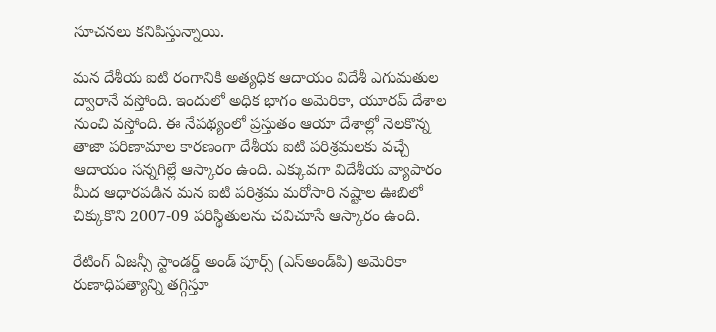సూచనలు కనిపిస్తున్నాయి.

మన దేశీయ ఐటి రంగానికి అత్యధిక ఆదాయం విదేశీ ఎగుమతుల ద్వారానే వస్తోంది. ఇందులో అధిక భాగం అమెరికా, యూరప్‌ దేశాల నుంచి వస్తోంది. ఈ నేపథ్యంలో ప్రస్తుతం ఆయా దేశాల్లో నెలకొన్న తాజా పరిణామాల కారణంగా దేశీయ ఐటి పరిశ్రమలకు వచ్చే ఆదాయం సన్నగిల్లే ఆస్కారం ఉంది. ఎక్కువగా విదేశీయ వ్యాపారం మీద ఆధారపడిన మన ఐటి పరిశ్రమ మరోసారి నష్టాల ఊబిలో చిక్కుకొని 2007-09 పరిస్థితులను చవిచూసే ఆస్కారం ఉంది.

రేటింగ్ ఏజన్సీ స్టాండర్డ్ అండ్ పూర్స్ (ఎస్‌అండ్‌పి) అమెరికా రుణాధిపత్యాన్ని తగ్గిస్తూ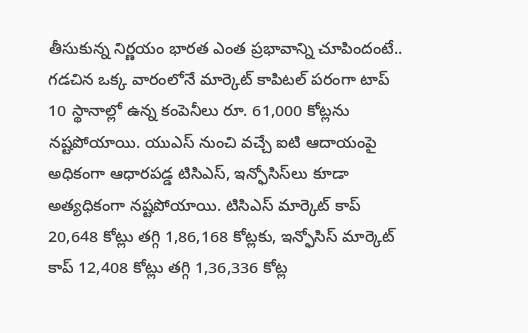తీసుకున్న నిర్ణయం భారత ఎంత ప్రభావాన్ని చూపిందంటే.. గడచిన ఒక్క వారంలోనే మార్కెట్‌ కాపిటల్ పరంగా టాప్‌ 10 స్థానాల్లో ఉన్న కంపెనీలు రూ. 61,000 కోట్లను నష్టపోయాయి. యుఎస్‌ నుంచి వచ్చే ఐటి ఆదాయంపై అధికంగా ఆధారపడ్డ టిసిఎస్‌, ఇన్ఫోసిస్‌లు కూడా అత్యధికంగా నష్టపోయాయి. టిసిఎస్‌ మార్కెట్‌ కాప్‌ 20,648 కోట్లు తగ్గి 1,86,168 కోట్లకు, ఇన్ఫోసిస్‌ మార్కెట్‌ కాప్‌ 12,408 కోట్లు తగ్గి 1,36,336 కోట్ల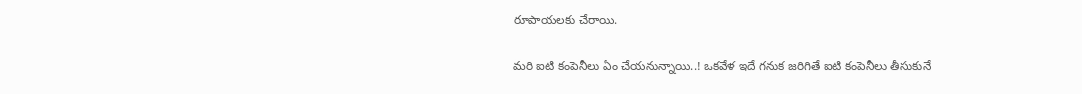రూపాయలకు చేరాయి.

మరి ఐటి కంపెనీలు ఏం చేయనున్నాయి..! ఒకవేళ ఇదే గనుక జరిగితే ఐటి కంపెనీలు తీసుకునే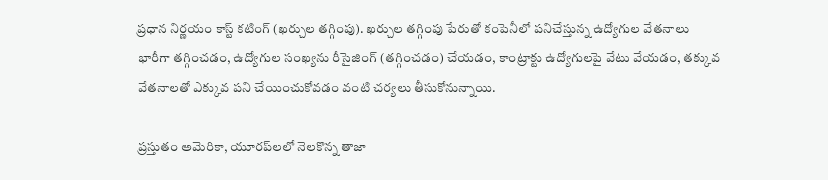ప్రధాన నిర్ణయం కాస్ట్ కటింగ్ (ఖర్చుల తగ్గింపు). ఖర్చుల తగ్గింపు పేరుతో కంపెనీలో పనిచేస్తున్న ఉద్యోగుల వేతనాలు భారీగా తగ్గించడం, ఉద్యోగుల సంఖ్యను రీసైజింగ్ (తగ్గించడం) చేయడం, కాంట్రాక్టు ఉద్యోగులపై వేటు వేయడం, తక్కువ వేతనాలతో ఎక్కువ పని చేయించుకోవడం వంటి చర్యలు తీసుకోనున్నాయి.

ప్రస్తుతం అమెరికా, యూరప్‌లలో నెలకొన్న తాజా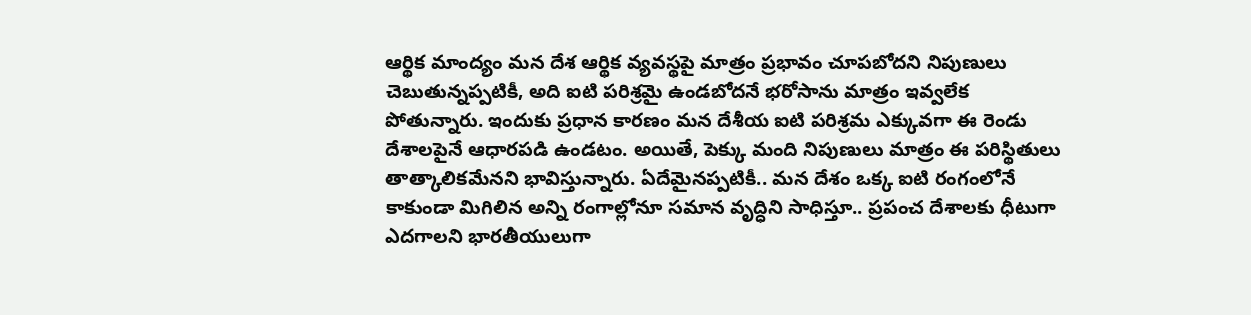ఆర్థిక మాంద్యం మన దేశ ఆర్థిక వ్యవస్థపై మాత్రం ప్రభావం చూపబోదని నిపుణులు చెబుతున్నప్పటికీ, అది ఐటి పరిశ్రమై ఉండబోదనే భరోసాను మాత్రం ఇవ్వలేక పోతున్నారు. ఇందుకు ప్రధాన కారణం మన దేశీయ ఐటి పరిశ్రమ ఎక్కువగా ఈ రెండు దేశాలపైనే ఆధారపడి ఉండటం. అయితే, పెక్కు మంది నిపుణులు మాత్రం ఈ పరిస్థితులు తాత్కాలికమేనని భావిస్తున్నారు. ఏదేమైనప్పటికీ.. మన దేశం ఒక్క ఐటి రంగంలోనే కాకుండా మిగిలిన అన్ని రంగాల్లోనూ సమాన వృద్ధిని సాధిస్తూ.. ప్రపంచ దేశాలకు ధీటుగా ఎదగాలని భారతీయులుగా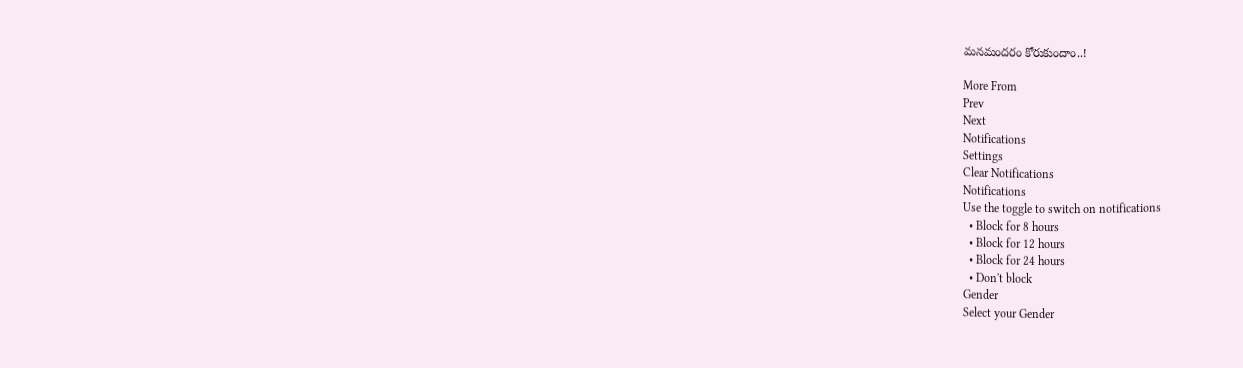మనమందరం కోరుకుందాం..!

More From
Prev
Next
Notifications
Settings
Clear Notifications
Notifications
Use the toggle to switch on notifications
  • Block for 8 hours
  • Block for 12 hours
  • Block for 24 hours
  • Don't block
Gender
Select your Gender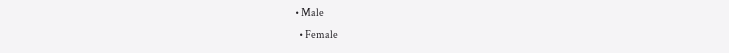• Male
  • Female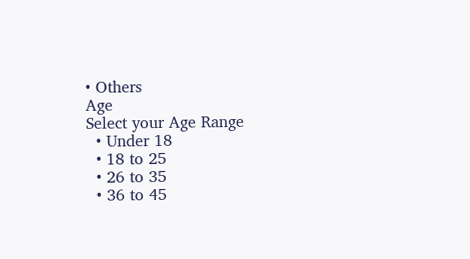• Others
Age
Select your Age Range
  • Under 18
  • 18 to 25
  • 26 to 35
  • 36 to 45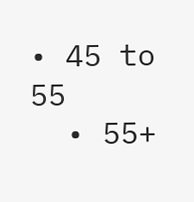• 45 to 55
  • 55+